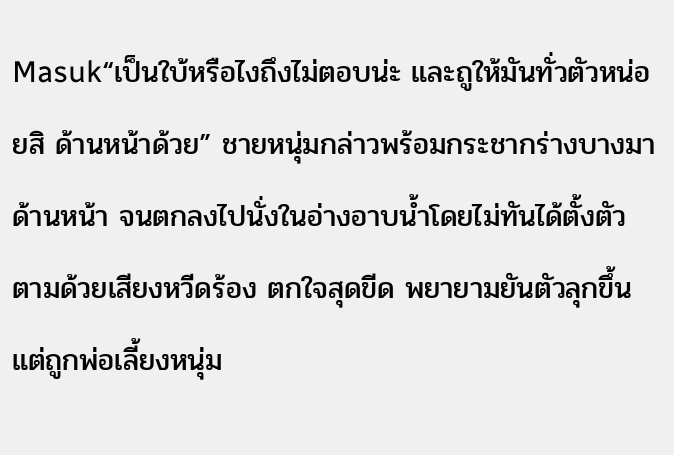Masuk“เป็นใบ้หรือไงถึงไม่ตอบน่ะ และถูให้มันทั่วตัวหน่อยสิ ด้านหน้าด้วย” ชายหนุ่มกล่าวพร้อมกระชากร่างบางมาด้านหน้า จนตกลงไปนั่งในอ่างอาบน้ำโดยไม่ทันได้ตั้งตัว ตามด้วยเสียงหวีดร้อง ตกใจสุดขีด พยายามยันตัวลุกขึ้น แต่ถูกพ่อเลี้ยงหนุ่ม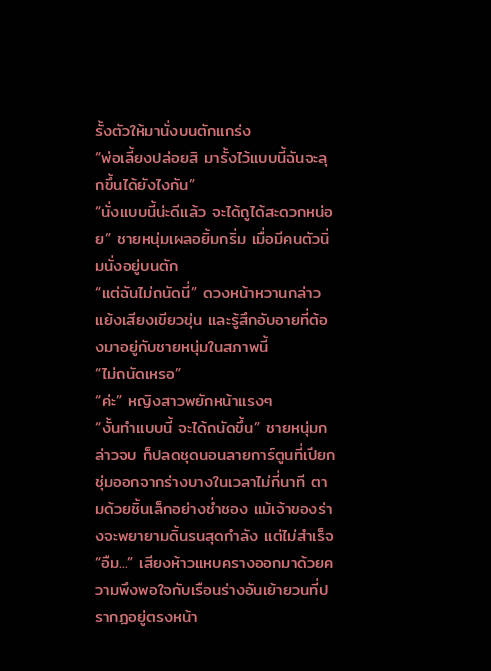รั้งตัวให้มานั่งบนตักแกร่ง
“พ่อเลี้ยงปล่อยสิ มารั้งไว้แบบนี้ฉันจะลุกขึ้นได้ยังไงกัน”
“นั่งแบบนี้น่ะดีแล้ว จะได้ถูได้สะดวกหน่อย” ชายหนุ่มเผลอยิ้มกริ่ม เมื่อมีคนตัวนิ่มนั่งอยู่บนตัก
“แต่ฉันไม่ถนัดนี่” ดวงหน้าหวานกล่าวแย้งเสียงเขียวขุ่น และรู้สึกอับอายที่ต้องมาอยู่กับชายหนุ่มในสภาพนี้
“ไม่ถนัดเหรอ”
“ค่ะ” หญิงสาวพยักหน้าแรงๆ
“งั้นทำแบบนี้ จะได้ถนัดขึ้น” ชายหนุ่มกล่าวจบ ก็ปลดชุดนอนลายการ์ตูนที่เปียกชุ่มออกจากร่างบางในเวลาไม่กี่นาที ตามด้วยชิ้นเล็กอย่างช่ำชอง แม้เจ้าของร่างจะพยายามดิ้นรนสุดกำลัง แต่ไม่สำเร็จ
“อืม...” เสียงห้าวแหบครางออกมาด้วยความพึงพอใจกับเรือนร่างอันเย้ายวนที่ปรากฏอยู่ตรงหน้า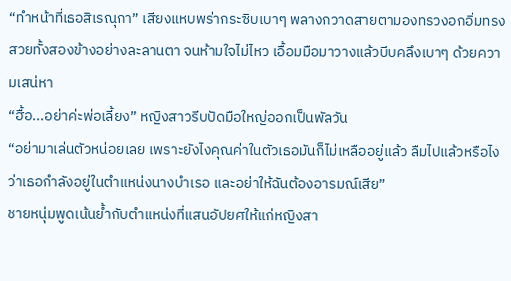“ทำหน้าที่เธอสิเรณุกา” เสียงแหบพร่ากระซิบเบาๆ พลางกวาดสายตามองทรวงอกอิ่มทรงสวยทั้งสองข้างอย่างละลานตา จนห้ามใจไม่ไหว เอื้อมมือมาวางแล้วบีบคลึงเบาๆ ด้วยความเสน่หา
“ฮื้อ...อย่าค่ะพ่อเลี้ยง” หญิงสาวรีบปัดมือใหญ่ออกเป็นพัลวัน
“อย่ามาเล่นตัวหน่อยเลย เพราะยังไงคุณค่าในตัวเธอมันก็ไม่เหลืออยู่แล้ว ลืมไปแล้วหรือไง ว่าเธอกำลังอยู่ในตำแหน่งนางบำเรอ และอย่าให้ฉันต้องอารมณ์เสีย”
ชายหนุ่มพูดเน้นย้ำกับตำแหน่งที่แสนอัปยศให้แก่หญิงสา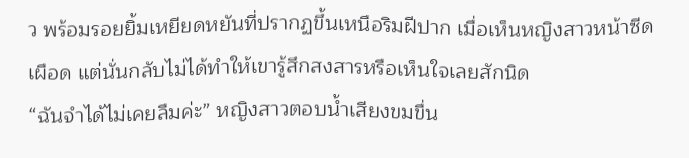ว พร้อมรอยยิ้มเหยียดหยันที่ปรากฏขึ้นเหนือริมฝีปาก เมื่อเห็นหญิงสาวหน้าซีดเผือด แต่นั่นกลับไม่ได้ทำให้เขารู้สึกสงสารหรือเห็นใจเลยสักนิด
“ฉันจำได้ไม่เคยลืมค่ะ” หญิงสาวตอบน้ำเสียงขมขื่น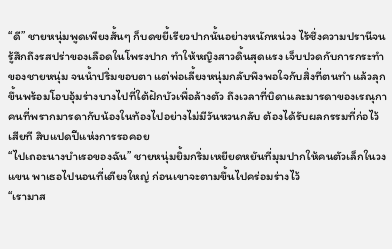“ดี” ชายหนุ่มพูดเพียงสั้นๆ ก็บดขยี้เรียวปากนั้นอย่างหนักหน่วง ไร้ซึ่งความปรานีจนรู้สึกถึงรสปร่าของเลือดในโพรงปาก ทำให้หญิงสาวดิ้นสุดแรง เจ็บปวดกับการกระทำของชายหนุ่ม จนน้ำปริ่มขอบตา แต่พ่อเลี้ยงหนุ่มกลับพึงพอใจกับสิ่งที่ตนทำ แล้วลุกขึ้นพร้อมโอบอุ้มร่างบางไปที่ใต้ฝักบัวเพื่อล้างตัว ถึงเวลาที่บิดาและมารดาของเรณุกา คนที่พรากมารดากับน้องในท้องไปอย่างไม่มีวันหวนกลับ ต้องได้รับผลกรรมที่ก่อไว้เสียที สิบแปดปีแห่งการรอคอย
“ไปเถอะนางบำเรอของฉัน” ชายหนุ่มยิ้มกริ่มเหยียดหยันที่มุมปากให้คนตัวเล็กในวงแขน พาเธอไปนอนที่เตียงใหญ่ ก่อนเขาจะตามขึ้นไปคร่อมร่างไว้
“เรามาส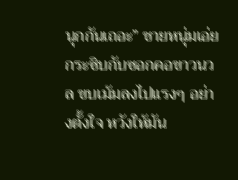นุกกันเถอะ” ชายหนุ่มเอ่ยกระซิบกับซอกคอขาวนวล ขบเม้มลงไปแรงๆ อย่างตั้งใจ หวังให้มัน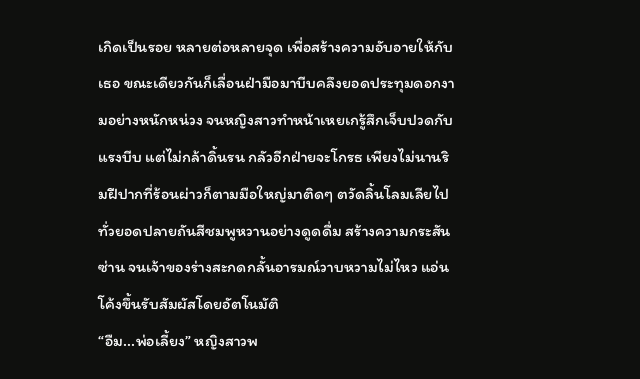เกิดเป็นรอย หลายต่อหลายจุด เพื่อสร้างความอับอายให้กับเธอ ขณะเดียวกันก็เลื่อนฝ่ามือมาบีบคลึงยอดประทุมดอกงามอย่างหนักหน่วง จนหญิงสาวทำหน้าเหยเกรู้สึกเจ็บปวดกับแรงบีบ แต่ไม่กล้าดิ้นรน กลัวอีกฝ่ายจะโกรธ เพียงไม่นานริมฝีปากที่ร้อนผ่าวก็ตามมือใหญ่มาติดๆ ตวัดลิ้นโลมเลียไปทั่วยอดปลายถันสีชมพูหวานอย่างดูดดื่ม สร้างความกระสันซ่าน จนเจ้าของร่างสะกดกลั้นอารมณ์วาบหวามไม่ไหว แอ่นโค้งขึ้นรับสัมผัสโดยอัตโนมัติ
“อืม...พ่อเลี้ยง” หญิงสาวพ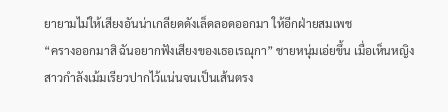ยายามไม่ให้เสียงอันน่าเกลียดดังเล็ดลอดออกมา ให้อีกฝ่ายสมเพช
“ครางออกมาสิ ฉันอยากฟังเสียงของเธอเรณุกา” ชายหนุ่มเอ่ยขึ้น เมื่อเห็นหญิงสาวกำลังเม้มเรียวปากไว้แน่นจนเป็นเส้นตรง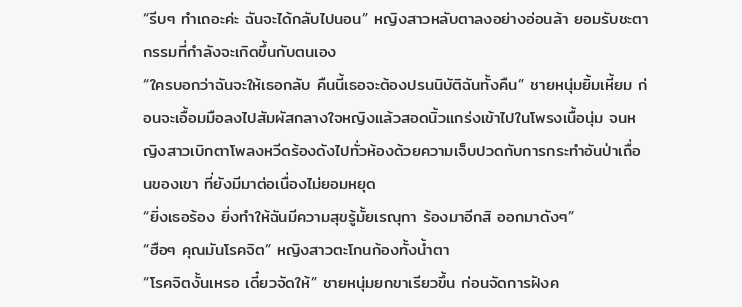“รีบๆ ทำเถอะค่ะ ฉันจะได้กลับไปนอน” หญิงสาวหลับตาลงอย่างอ่อนล้า ยอมรับชะตากรรมที่กำลังจะเกิดขึ้นกับตนเอง
“ใครบอกว่าฉันจะให้เธอกลับ คืนนี้เธอจะต้องปรนนิบัติฉันทั้งคืน” ชายหนุ่มยิ้มเหี้ยม ก่อนจะเอื้อมมือลงไปสัมผัสกลางใจหญิงแล้วสอดนิ้วแกร่งเข้าไปในโพรงเนื้อนุ่ม จนหญิงสาวเบิกตาโพลงหวีดร้องดังไปทั่วห้องด้วยความเจ็บปวดกับการกระทำอันป่าเถื่อนของเขา ที่ยังมีมาต่อเนื่องไม่ยอมหยุด
“ยิ่งเธอร้อง ยิ่งทำให้ฉันมีความสุขรู้มั้ยเรณุกา ร้องมาอีกสิ ออกมาดังๆ”
“ฮือๆ คุณมันโรคจิต” หญิงสาวตะโกนก้องทั้งน้ำตา
“โรคจิตงั้นเหรอ เดี๋ยวจัดให้” ชายหนุ่มยกขาเรียวขึ้น ก่อนจัดการฝังค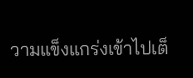วามแข็งแกร่งเข้าไปเต็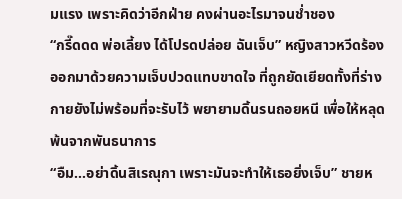มแรง เพราะคิดว่าอีกฝ่าย คงผ่านอะไรมาจนช่ำชอง
“กรี๊ดดด พ่อเลี้ยง ได้โปรดปล่อย ฉันเจ็บ” หญิงสาวหวีดร้องออกมาด้วยความเจ็บปวดแทบขาดใจ ที่ถูกยัดเยียดทั้งที่ร่างกายยังไม่พร้อมที่จะรับไว้ พยายามดิ้นรนถอยหนี เพื่อให้หลุดพ้นจากพันธนาการ
“อืม...อย่าดิ้นสิเรณุกา เพราะมันจะทำให้เธอยิ่งเจ็บ” ชายห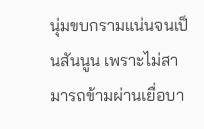นุ่มขบกรามแน่นจนเป็นสันนูน เพราะไม่สามารถข้ามผ่านเยื่อบา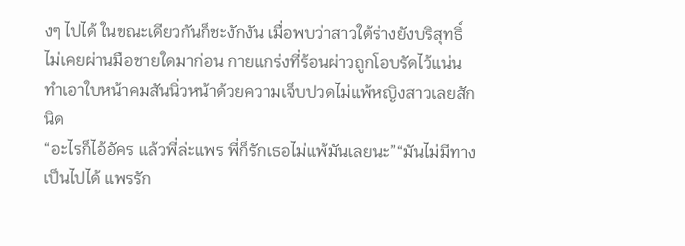งๆ ไปได้ ในขณะเดียวกันก็ชะงักงัน เมื่อพบว่าสาวใต้ร่างยังบริสุทธิ์ ไม่เคยผ่านมือชายใดมาก่อน กายแกร่งที่ร้อนผ่าวถูกโอบรัดไว้แน่น ทำเอาใบหน้าคมสันนิ่วหน้าด้วยความเจ็บปวดไม่แพ้หญิงสาวเลยสักนิด
“อะไรก็ไอ้อัคร แล้วพี่ล่ะแพร พี่ก็รักเธอไม่แพ้มันเลยนะ”“มันไม่มีทางเป็นไปได้ แพรรัก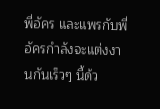พี่อัคร และแพรกับพี่อัครกำลังจะแต่งงานกันเร็วๆ นี้ด้ว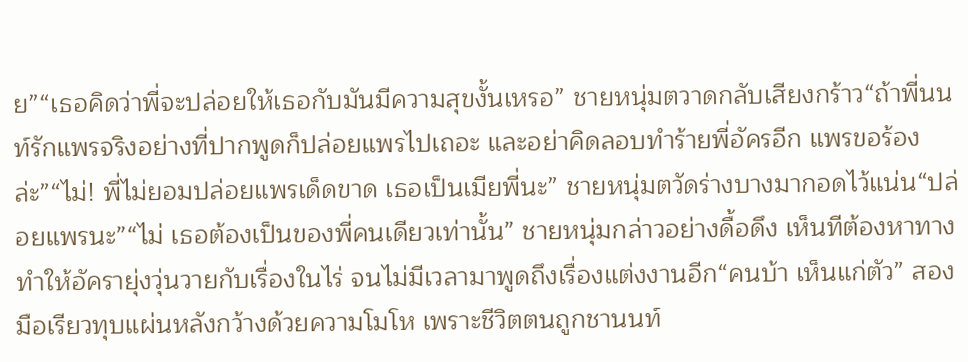ย”“เธอคิดว่าพี่จะปล่อยให้เธอกับมันมีความสุขงั้นเหรอ” ชายหนุ่มตวาดกลับเสียงกร้าว“ถ้าพี่นนท์รักแพรจริงอย่างที่ปากพูดก็ปล่อยแพรไปเถอะ และอย่าคิดลอบทำร้ายพี่อัครอีก แพรขอร้องล่ะ”“ไม่! พี่ไม่ยอมปล่อยแพรเด็ดขาด เธอเป็นเมียพี่นะ” ชายหนุ่มตวัดร่างบางมากอดไว้แน่น“ปล่อยแพรนะ”“ไม่ เธอต้องเป็นของพี่คนเดียวเท่านั้น” ชายหนุ่มกล่าวอย่างดื้อดึง เห็นทีต้องหาทางทำให้อัครายุ่งวุ่นวายกับเรื่องในไร่ จนไม่มีเวลามาพูดถึงเรื่องแต่งงานอีก“คนบ้า เห็นแก่ตัว” สองมือเรียวทุบแผ่นหลังกว้างด้วยความโมโห เพราะชีวิตตนถูกชานนท์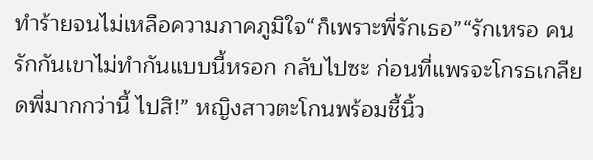ทำร้ายจนไม่เหลือความภาคภูมิใจ“ก็เพราะพี่รักเธอ”“รักเหรอ คนรักกันเขาไม่ทำกันแบบนี้หรอก กลับไปซะ ก่อนที่แพรจะโกรธเกลียดพี่มากกว่านี้ ไปสิ!” หญิงสาวตะโกนพร้อมชี้นิ้ว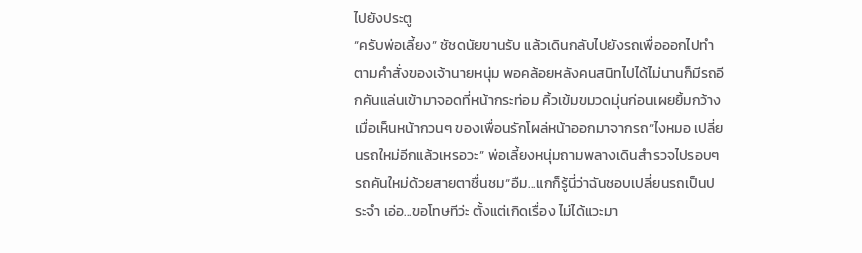ไปยังประตู
“ครับพ่อเลี้ยง” ชัชดนัยขานรับ แล้วเดินกลับไปยังรถเพื่อออกไปทำตามคำสั่งของเจ้านายหนุ่ม พอคล้อยหลังคนสนิทไปได้ไม่นานก็มีรถอีกคันแล่นเข้ามาจอดที่หน้ากระท่อม คิ้วเข้มขมวดมุ่นก่อนเผยยิ้มกว้างเมื่อเห็นหน้ากวนๆ ของเพื่อนรักโผล่หน้าออกมาจากรถ“ไงหมอ เปลี่ยนรถใหม่อีกแล้วเหรอวะ” พ่อเลี้ยงหนุ่มถามพลางเดินสำรวจไปรอบๆ รถคันใหม่ด้วยสายตาชื่นชม“อืม...แกก็รู้นี่ว่าฉันชอบเปลี่ยนรถเป็นประจำ เอ่อ...ขอโทษทีว่ะ ตั้งแต่เกิดเรื่อง ไม่ได้แวะมา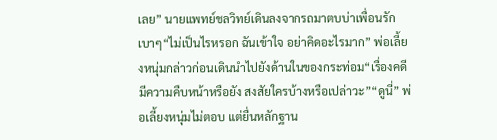เลย” นายแพทย์ชลวิทย์เดินลงจากรถมาตบบ่าเพื่อนรักเบาๆ“ไม่เป็นไรหรอก ฉันเข้าใจ อย่าคิดอะไรมาก” พ่อเลี้ยงหนุ่มกล่าวก่อนเดินนำไปยังด้านในของกระท่อม“เรื่องคดีมีความคืบหน้าหรือยัง สงสัยใครบ้างหรือเปล่าวะ”“ดูนี่” พ่อเลี้ยงหนุ่มไม่ตอบ แต่ยื่นหลักฐาน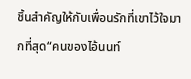ชิ้นสำคัญให้กับเพื่อนรักที่เขาไว้ใจมากที่สุด“คนของไอ้นนท์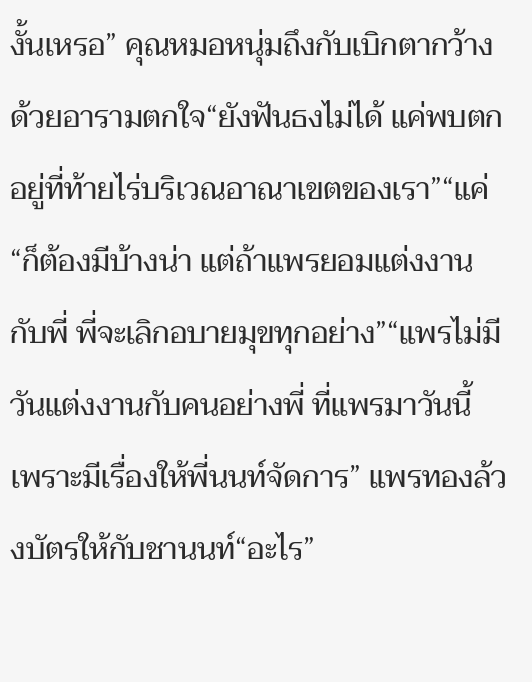งั้นเหรอ” คุณหมอหนุ่มถึงกับเบิกตากว้างด้วยอารามตกใจ“ยังฟันธงไม่ได้ แค่พบตกอยู่ที่ท้ายไร่บริเวณอาณาเขตของเรา”“แค่
“ก็ต้องมีบ้างน่า แต่ถ้าแพรยอมแต่งงานกับพี่ พี่จะเลิกอบายมุขทุกอย่าง”“แพรไม่มีวันแต่งงานกับคนอย่างพี่ ที่แพรมาวันนี้ เพราะมีเรื่องให้พี่นนท์จัดการ” แพรทองล้วงบัตรให้กับชานนท์“อะไร”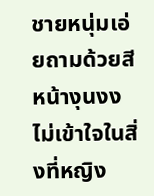ชายหนุ่มเอ่ยถามด้วยสีหน้างุนงงไม่เข้าใจในสิ่งที่หญิง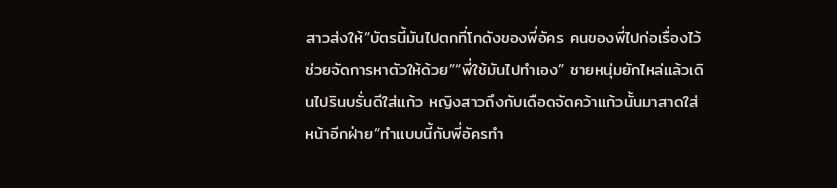สาวส่งให้“บัตรนี้มันไปตกที่โกดังของพี่อัคร คนของพี่ไปก่อเรื่องไว้ ช่วยจัดการหาตัวให้ด้วย”“พี่ใช้มันไปทำเอง” ชายหนุ่มยักไหล่แล้วเดินไปรินบรั่นดีใส่แก้ว หญิงสาวถึงกับเดือดจัดคว้าแก้วนั้นมาสาดใส่หน้าอีกฝ่าย“ทำแบบนี้กับพี่อัครทำ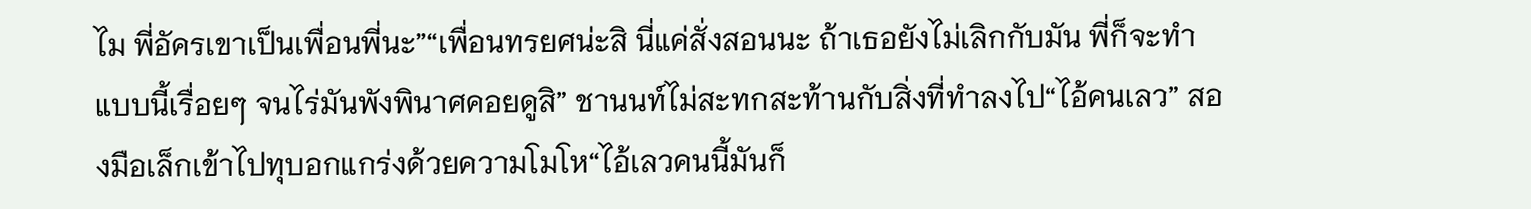ไม พี่อัครเขาเป็นเพื่อนพี่นะ”“เพื่อนทรยศน่ะสิ นี่แค่สั่งสอนนะ ถ้าเธอยังไม่เลิกกับมัน พี่ก็จะทำแบบนี้เรื่อยๆ จนไร่มันพังพินาศคอยดูสิ” ชานนท์ไม่สะทกสะท้านกับสิ่งที่ทำลงไป“ไอ้คนเลว” สองมือเล็กเข้าไปทุบอกแกร่งด้วยความโมโห“ไอ้เลวคนนี้มันก็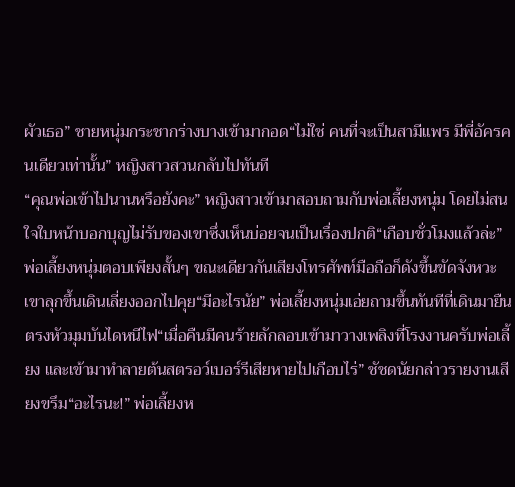ผัวเธอ” ชายหนุ่มกระชากร่างบางเข้ามากอด“ไม่ใช่ คนที่จะเป็นสามีแพร มีพี่อัครคนเดียวเท่านั้น” หญิงสาวสวนกลับไปทันที
“คุณพ่อเข้าไปนานหรือยังคะ” หญิงสาวเข้ามาสอบถามกับพ่อเลี้ยงหนุ่ม โดยไม่สนใจใบหน้าบอกบุญไม่รับของเขาซึ่งเห็นบ่อยจนเป็นเรื่องปกติ“เกือบชั่วโมงแล้วล่ะ” พ่อเลี้ยงหนุ่มตอบเพียงสั้นๆ ขณะเดียวกันเสียงโทรศัพท์มือถือก็ดังขึ้นขัดจังหวะ เขาลุกขึ้นเดินเลี่ยงออกไปคุย“มีอะไรนัย” พ่อเลี้ยงหนุ่มเอ่ยถามขึ้นทันทีที่เดินมายืนตรงหัวมุมบันไดหนีไฟ“เมื่อคืนมีคนร้ายลักลอบเข้ามาวางเพลิงที่โรงงานครับพ่อเลี้ยง และเข้ามาทำลายต้นสตรอว์เบอร์รีเสียหายไปเกือบไร่” ชัชดนัยกล่าวรายงานเสียงขรึม“อะไรนะ!” พ่อเลี้ยงห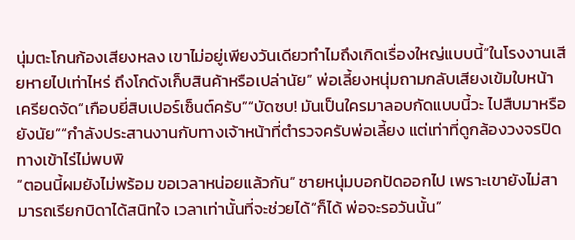นุ่มตะโกนก้องเสียงหลง เขาไม่อยู่เพียงวันเดียวทำไมถึงเกิดเรื่องใหญ่แบบนี้“ในโรงงานเสียหายไปเท่าไหร่ ถึงโกดังเก็บสินค้าหรือเปล่านัย” พ่อเลี้ยงหนุ่มถามกลับเสียงเข้มใบหน้าเครียดจัด“เกือบยี่สิบเปอร์เซ็นต์ครับ”“บัดซบ! มันเป็นใครมาลอบกัดแบบนี้วะ ไปสืบมาหรือยังนัย”“กำลังประสานงานกับทางเจ้าหน้าที่ตำรวจครับพ่อเลี้ยง แต่เท่าที่ดูกล้องวงจรปิดทางเข้าไร่ไม่พบพิ
“ตอนนี้ผมยังไม่พร้อม ขอเวลาหน่อยแล้วกัน” ชายหนุ่มบอกปัดออกไป เพราะเขายังไม่สามารถเรียกบิดาได้สนิทใจ เวลาเท่านั้นที่จะช่วยได้“ก็ได้ พ่อจะรอวันนั้น”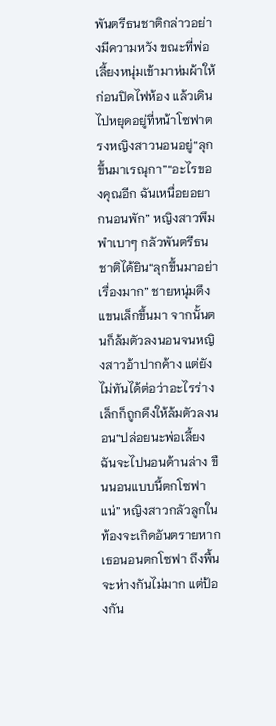พันตรีธนชาติกล่าวอย่างมีความหวัง ขณะที่พ่อเลี้ยงหนุ่มเข้ามาห่มผ้าให้ ก่อนปิดไฟห้อง แล้วเดินไปหยุดอยู่ที่หน้าโซฟาตรงหญิงสาวนอนอยู่“ลุกขึ้นมาเรณุกา”“อะไรของคุณอีก ฉันเหนื่อยอยากนอนพัก” หญิงสาวพึมพำเบาๆ กลัวพันตรีธนชาติได้ยิน“ลุกขึ้นมาอย่าเรื่องมาก” ชายหนุ่มดึงแขนเล็กขึ้นมา จากนั้นตนก็ล้มตัวลงนอนจนหญิงสาวอ้าปากค้าง แต่ยังไม่ทันได้ต่อว่าอะไรร่างเล็กก็ถูกดึงให้ล้มตัวลงนอน“ปล่อยนะพ่อเลี้ยง ฉันจะไปนอนด้านล่าง ขืนนอนแบบนี้ตกโซฟาแน่” หญิงสาวกลัวลูกในท้องจะเกิดอันตรายหากเธอนอนตกโซฟา ถึงพื้นจะห่างกันไม่มาก แต่ป้องกัน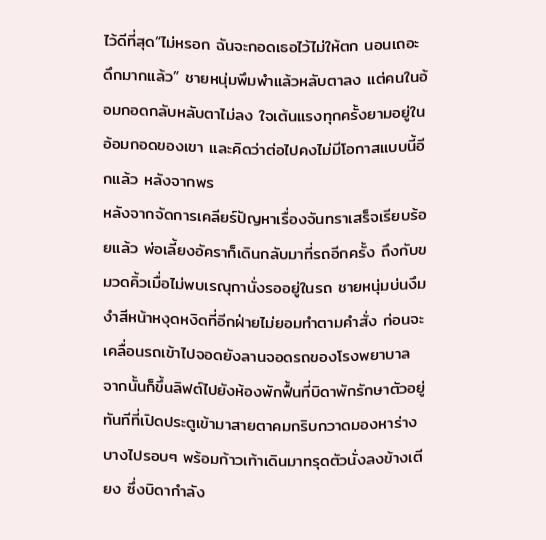ไว้ดีที่สุด“ไม่หรอก ฉันจะกอดเธอไว้ไม่ให้ตก นอนเถอะดึกมากแล้ว” ชายหนุ่มพึมพำแล้วหลับตาลง แต่คนในอ้อมกอดกลับหลับตาไม่ลง ใจเต้นแรงทุกครั้งยามอยู่ในอ้อมกอดของเขา และคิดว่าต่อไปคงไม่มีโอกาสแบบนี้อีกแล้ว หลังจากพร
หลังจากจัดการเคลียร์ปัญหาเรื่องจันทราเสร็จเรียบร้อยแล้ว พ่อเลี้ยงอัคราก็เดินกลับมาที่รถอีกครั้ง ถึงกับขมวดคิ้วเมื่อไม่พบเรณุกานั่งรออยู่ในรถ ชายหนุ่มบ่นงึมงำสีหน้าหงุดหงิดที่อีกฝ่ายไม่ยอมทำตามคำสั่ง ก่อนจะเคลื่อนรถเข้าไปจอดยังลานจอดรถของโรงพยาบาล จากนั้นก็ขึ้นลิฟต์ไปยังห้องพักฟื้นที่บิดาพักรักษาตัวอยู่ ทันทีที่เปิดประตูเข้ามาสายตาคมกริบกวาดมองหาร่างบางไปรอบๆ พร้อมก้าวเท้าเดินมาทรุดตัวนั่งลงข้างเตียง ซึ่งบิดากำลัง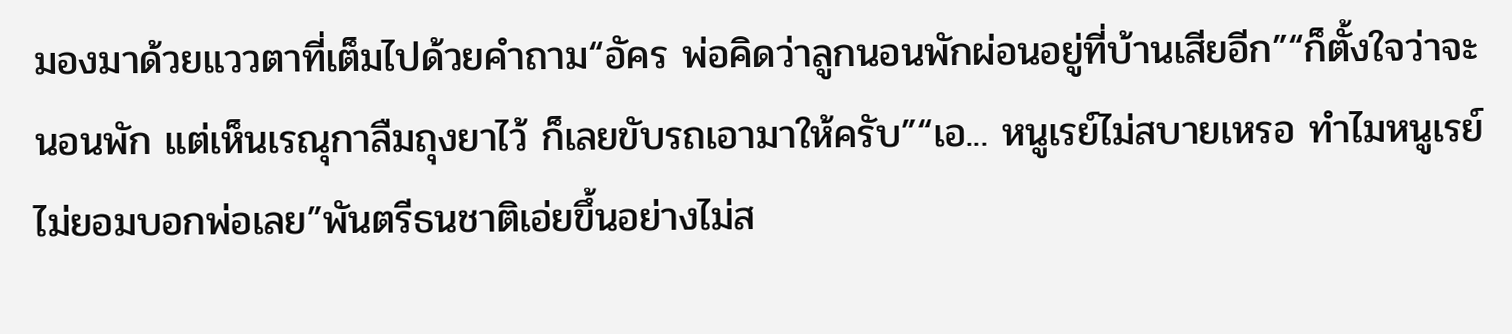มองมาด้วยแววตาที่เต็มไปด้วยคำถาม“อัคร พ่อคิดว่าลูกนอนพักผ่อนอยู่ที่บ้านเสียอีก”“ก็ตั้งใจว่าจะนอนพัก แต่เห็นเรณุกาลืมถุงยาไว้ ก็เลยขับรถเอามาให้ครับ”“เอ... หนูเรย์ไม่สบายเหรอ ทำไมหนูเรย์ไม่ยอมบอกพ่อเลย”พันตรีธนชาติเอ่ยขึ้นอย่างไม่ส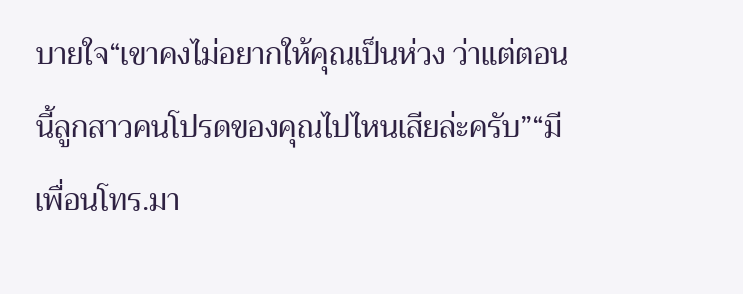บายใจ“เขาคงไม่อยากให้คุณเป็นห่วง ว่าแต่ตอนนี้ลูกสาวคนโปรดของคุณไปไหนเสียล่ะครับ”“มีเพื่อนโทร.มา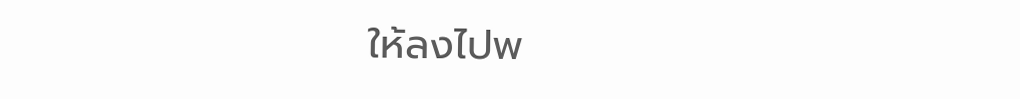ให้ลงไปพ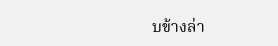บข้างล่า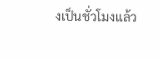งเป็นชั่วโมงแล้ว